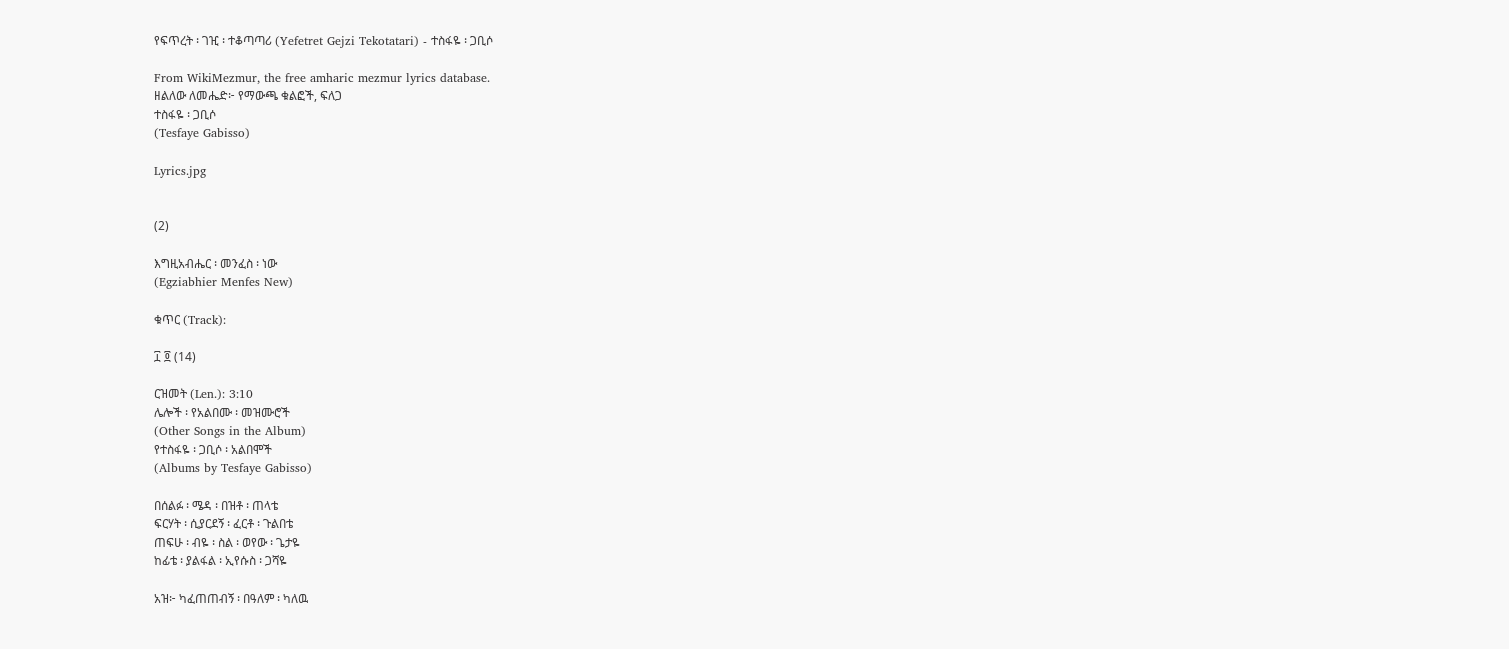የፍጥረት ፡ ገዢ ፡ ተቆጣጣሪ (Yefetret Gejzi Tekotatari) - ተስፋዬ ፡ ጋቢሶ

From WikiMezmur, the free amharic mezmur lyrics database.
ዘልለው ለመሔድ፦ የማውጫ ቁልፎች, ፍለጋ
ተስፋዬ ፡ ጋቢሶ
(Tesfaye Gabisso)

Lyrics.jpg


(2)

እግዚአብሔር ፡ መንፈስ ፡ ነው
(Egziabhier Menfes New)

ቁጥር (Track):

፲ ፬ (14)

ርዝመት (Len.): 3:10
ሌሎች ፡ የአልበሙ ፡ መዝሙሮች
(Other Songs in the Album)
የተስፋዬ ፡ ጋቢሶ ፡ አልበሞች
(Albums by Tesfaye Gabisso)

በሰልፉ ፡ ሜዳ ፡ በዝቶ ፡ ጠላቴ
ፍርሃት ፡ ሲያርደኝ ፡ ፈርቶ ፡ ጉልበቴ
ጠፍሁ ፡ ብዬ ፡ ስል ፡ ወየው ፡ ጌታዬ
ከፊቴ ፡ ያልፋል ፡ ኢየሱስ ፡ ጋሻዬ

አዝ፦ ካፈጠጠብኝ ፡ በዓለም ፡ ካለዉ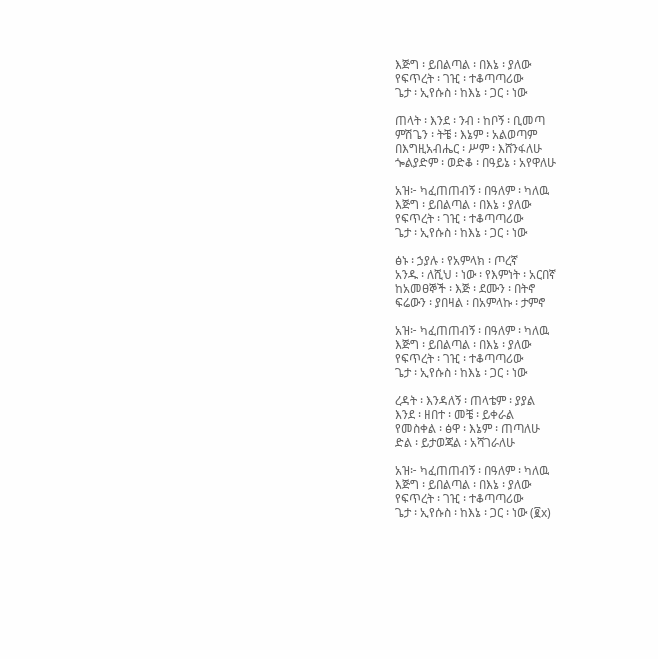እጅግ ፡ ይበልጣል ፡ በእኔ ፡ ያለው
የፍጥረት ፡ ገዢ ፡ ተቆጣጣሪው
ጌታ ፡ ኢየሱስ ፡ ከእኔ ፡ ጋር ፡ ነው

ጠላት ፡ እንደ ፡ ንብ ፡ ከቦኝ ፡ ቢመጣ
ምሽጌን ፡ ትቼ ፡ እኔም ፡ አልወጣም
በእግዚአብሔር ፡ ሥም ፡ እሸንፋለሁ
ጐልያድም ፡ ወድቆ ፡ በዓይኔ ፡ አየዋለሁ

አዝ፦ ካፈጠጠብኝ ፡ በዓለም ፡ ካለዉ
እጅግ ፡ ይበልጣል ፡ በእኔ ፡ ያለው
የፍጥረት ፡ ገዢ ፡ ተቆጣጣሪው
ጌታ ፡ ኢየሱስ ፡ ከእኔ ፡ ጋር ፡ ነው

ፅኑ ፡ ኃያሉ ፡ የአምላክ ፡ ጦረኛ
አንዱ ፡ ለሺህ ፡ ነው ፡ የእምነት ፡ አርበኛ
ከአመፀኞች ፡ እጅ ፡ ደሙን ፡ በትኖ
ፍሬውን ፡ ያበዛል ፡ በአምላኩ ፡ ታምኖ

አዝ፦ ካፈጠጠብኝ ፡ በዓለም ፡ ካለዉ
እጅግ ፡ ይበልጣል ፡ በእኔ ፡ ያለው
የፍጥረት ፡ ገዢ ፡ ተቆጣጣሪው
ጌታ ፡ ኢየሱስ ፡ ከእኔ ፡ ጋር ፡ ነው

ረዳት ፡ እንዳለኝ ፡ ጠላቴም ፡ ያያል
እንደ ፡ ዘበተ ፡ መቼ ፡ ይቀራል
የመስቀል ፡ ፅዋ ፡ እኔም ፡ ጠጣለሁ
ድል ፡ ይታወጃል ፡ አሻገራለሁ

አዝ፦ ካፈጠጠብኝ ፡ በዓለም ፡ ካለዉ
እጅግ ፡ ይበልጣል ፡ በእኔ ፡ ያለው
የፍጥረት ፡ ገዢ ፡ ተቆጣጣሪው
ጌታ ፡ ኢየሱስ ፡ ከእኔ ፡ ጋር ፡ ነው (፪x)